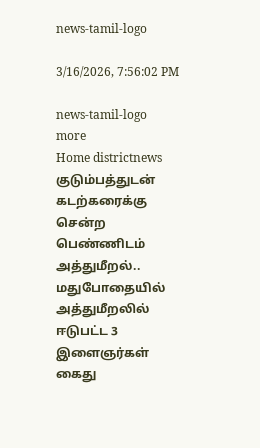news-tamil-logo

3/16/2026, 7:56:02 PM

news-tamil-logo
more
Home districtnews குடும்பத்துடன் கடற்கரைக்கு சென்ற பெண்ணிடம் அத்துமீறல்.. மதுபோதையில் அத்துமீறலில் ஈடுபட்ட 3 இளைஞர்கள் கைது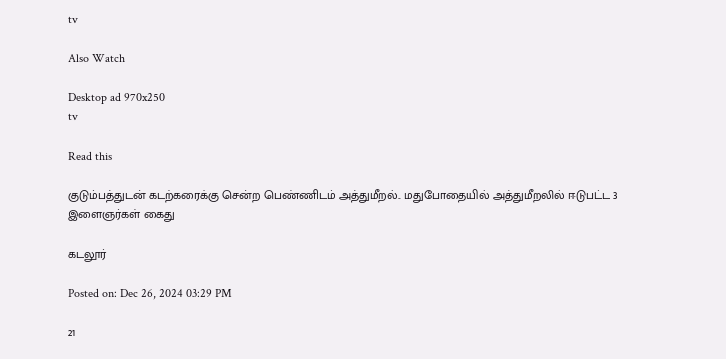tv

Also Watch

Desktop ad 970x250
tv

Read this

குடும்பத்துடன் கடற்கரைக்கு சென்ற பெண்ணிடம் அத்துமீறல்.. மதுபோதையில் அத்துமீறலில் ஈடுபட்ட 3 இளைஞர்கள் கைது

கடலூர்

Posted on: Dec 26, 2024 03:29 PM

21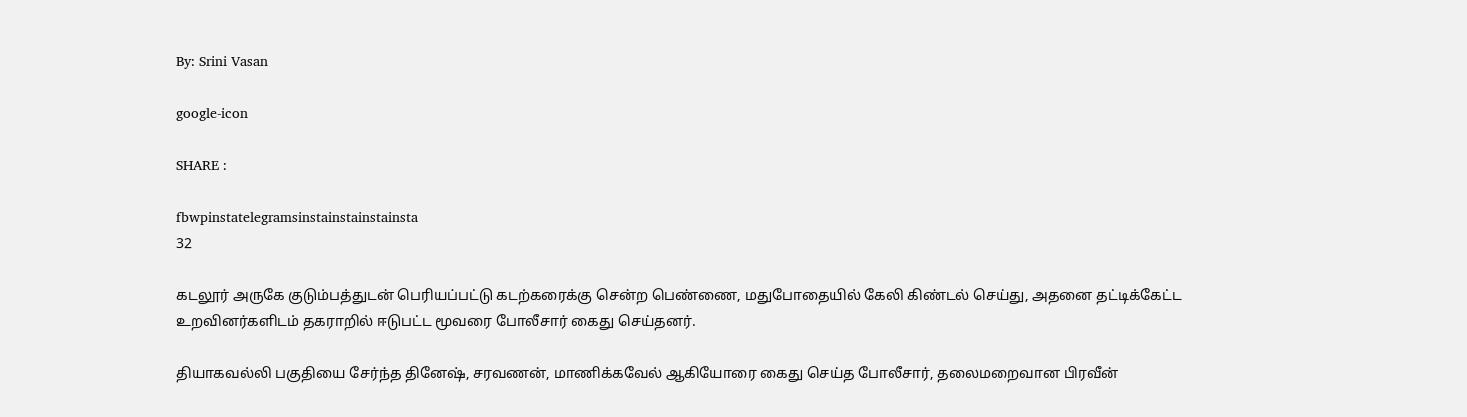By: Srini Vasan

google-icon

SHARE :

fbwpinstatelegramsinstainstainstainsta
32

கடலூர் அருகே குடும்பத்துடன் பெரியப்பட்டு கடற்கரைக்கு சென்ற பெண்ணை, மதுபோதையில் கேலி கிண்டல் செய்து, அதனை தட்டிக்கேட்ட உறவினர்களிடம் தகராறில் ஈடுபட்ட மூவரை போலீசார் கைது செய்தனர்.

தியாகவல்லி பகுதியை சேர்ந்த தினேஷ், சரவணன், மாணிக்கவேல் ஆகியோரை கைது செய்த போலீசார், தலைமறைவான பிரவீன்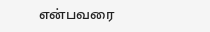என்பவரை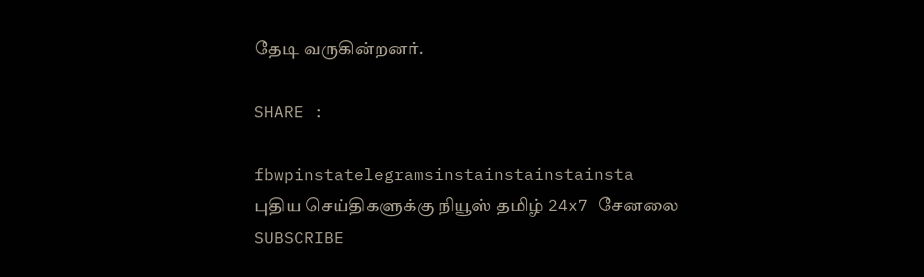தேடி வருகின்றனர்.

SHARE :

fbwpinstatelegramsinstainstainstainsta
புதிய செய்திகளுக்கு நியூஸ் தமிழ் 24x7 சேனலை SUBSCRIBE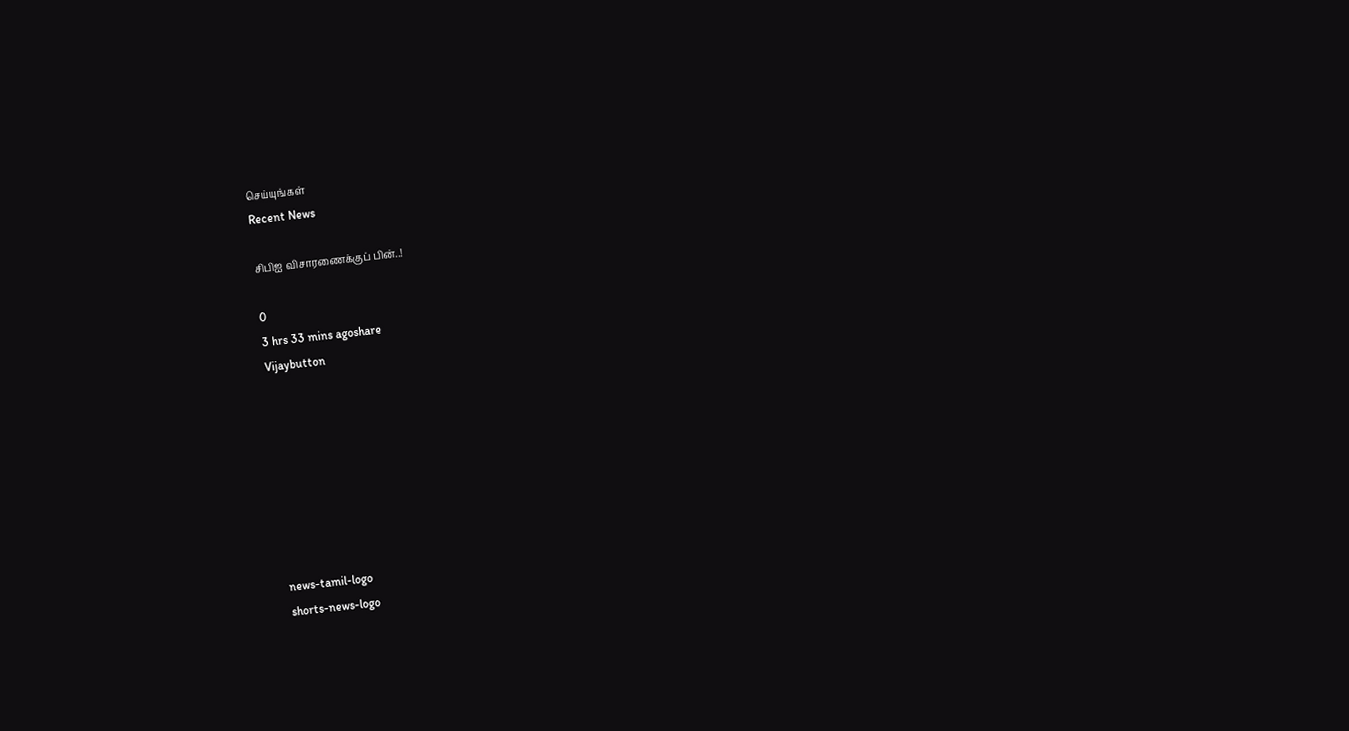செய்யுங்கள்
Recent News

சிபிஐ விசாரணைக்குப் பின்..!

0
3 hrs 33 mins agoshare
Vijaybutton








news-tamil-logo
shorts-news-logo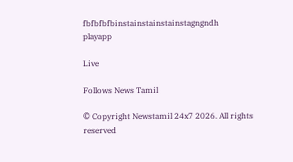fbfbfbfbinstainstainstainstagngndh
playapp

Live

Follows News Tamil

© Copyright Newstamil 24x7 2026. All rights reserved